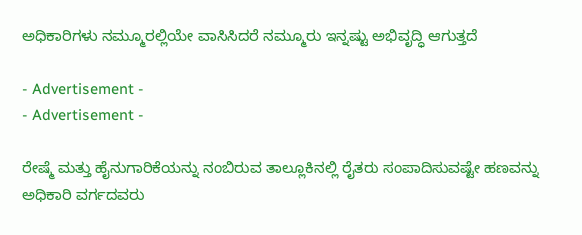ಅಧಿಕಾರಿಗಳು ನಮ್ಮೂರಲ್ಲಿಯೇ ವಾಸಿಸಿದರೆ ನಮ್ಮೂರು ಇನ್ನಷ್ಟು ಅಭಿವೃದ್ಧಿ ಆಗುತ್ತದೆ

- Advertisement -
- Advertisement -

ರೇಷ್ಮೆ ಮತ್ತು ಹೈನುಗಾರಿಕೆಯನ್ನು ನಂಬಿರುವ ತಾಲ್ಲೂಕಿನಲ್ಲಿ ರೈತರು ಸಂಪಾದಿಸುವಷ್ಟೇ ಹಣವನ್ನು ಅಧಿಕಾರಿ ವರ್ಗದವರು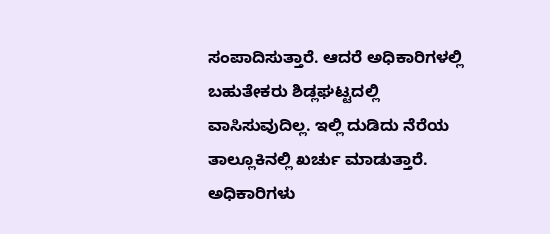ಸಂಪಾದಿಸುತ್ತಾರೆ. ಆದರೆ ಅಧಿಕಾರಿಗಳಲ್ಲಿ ಬಹುತೇಕರು ಶಿಡ್ಲಘಟ್ಟದಲ್ಲಿ ವಾಸಿಸುವುದಿಲ್ಲ. ಇಲ್ಲಿ ದುಡಿದು ನೆರೆಯ ತಾಲ್ಲೂಕಿನಲ್ಲಿ ಖರ್ಚು ಮಾಡುತ್ತಾರೆ. ಅಧಿಕಾರಿಗಳು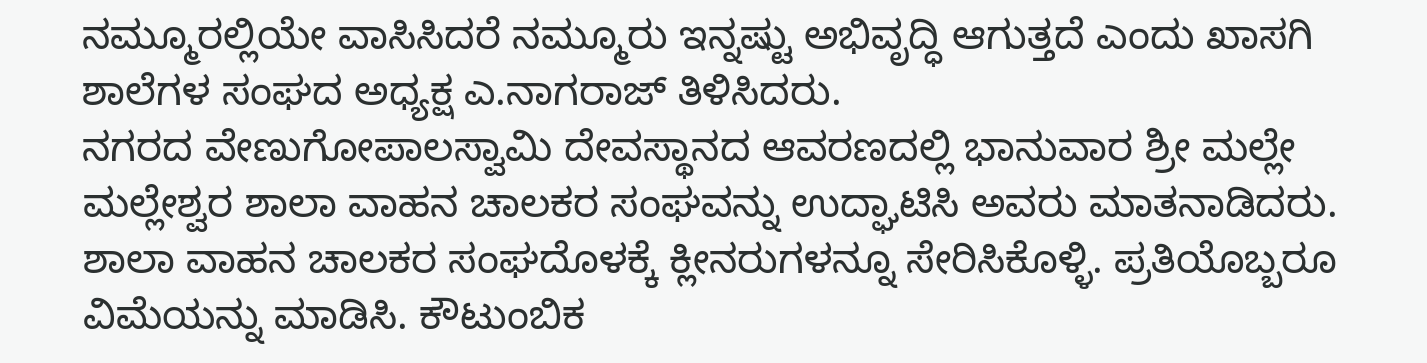ನಮ್ಮೂರಲ್ಲಿಯೇ ವಾಸಿಸಿದರೆ ನಮ್ಮೂರು ಇನ್ನಷ್ಟು ಅಭಿವೃದ್ಧಿ ಆಗುತ್ತದೆ ಎಂದು ಖಾಸಗಿ ಶಾಲೆಗಳ ಸಂಘದ ಅಧ್ಯಕ್ಷ ಎ.ನಾಗರಾಜ್‌ ತಿಳಿಸಿದರು.
ನಗರದ ವೇಣುಗೋಪಾಲಸ್ವಾಮಿ ದೇವಸ್ಥಾನದ ಆವರಣದಲ್ಲಿ ಭಾನುವಾರ ಶ್ರೀ ಮಲ್ಲೇ ಮಲ್ಲೇಶ್ವರ ಶಾಲಾ ವಾಹನ ಚಾಲಕರ ಸಂಘವನ್ನು ಉದ್ಘಾಟಿಸಿ ಅವರು ಮಾತನಾಡಿದರು.
ಶಾಲಾ ವಾಹನ ಚಾಲಕರ ಸಂಘದೊಳಕ್ಕೆ ಕ್ಲೀನರುಗಳನ್ನೂ ಸೇರಿಸಿಕೊಳ್ಳಿ. ಪ್ರತಿಯೊಬ್ಬರೂ ವಿಮೆಯನ್ನು ಮಾಡಿಸಿ. ಕೌಟುಂಬಿಕ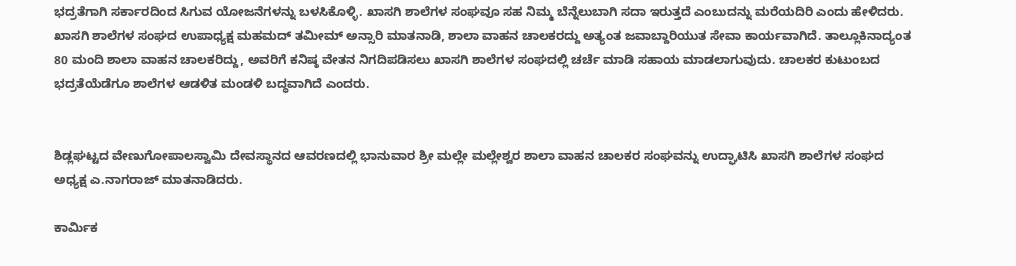ಭದ್ರತೆಗಾಗಿ ಸರ್ಕಾರದಿಂದ ಸಿಗುವ ಯೋಜನೆಗಳನ್ನು ಬಳಸಿಕೊಳ್ಳಿ. ಖಾಸಗಿ ಶಾಲೆಗಳ ಸಂಘವೂ ಸಹ ನಿಮ್ಮ ಬೆನ್ನೆಲುಬಾಗಿ ಸದಾ ಇರುತ್ತದೆ ಎಂಬುದನ್ನು ಮರೆಯದಿರಿ ಎಂದು ಹೇಳಿದರು.
ಖಾಸಗಿ ಶಾಲೆಗಳ ಸಂಘದ ಉಪಾಧ್ಯಕ್ಷ ಮಹಮದ್‌ ತಮೀಮ್‌ ಅನ್ಸಾರಿ ಮಾತನಾಡಿ, ಶಾಲಾ ವಾಹನ ಚಾಲಕರದ್ದು ಅತ್ಯಂತ ಜವಾಬ್ದಾರಿಯುತ ಸೇವಾ ಕಾರ್ಯವಾಗಿದೆ. ತಾಲ್ಲೂಕಿನಾದ್ಯಂತ 80 ಮಂದಿ ಶಾಲಾ ವಾಹನ ಚಾಲಕರಿದ್ದು, ಅವರಿಗೆ ಕನಿಷ್ಠ ವೇತನ ನಿಗದಿಪಡಿಸಲು ಖಾಸಗಿ ಶಾಲೆಗಳ ಸಂಘದಲ್ಲಿ ಚರ್ಚೆ ಮಾಡಿ ಸಹಾಯ ಮಾಡಲಾಗುವುದು. ಚಾಲಕರ ಕುಟುಂಬದ ಭದ್ರತೆಯೆಡೆಗೂ ಶಾಲೆಗಳ ಆಡಳಿತ ಮಂಡಳಿ ಬದ್ಧವಾಗಿದೆ ಎಂದರು.


ಶಿಡ್ಲಘಟ್ಟದ ವೇಣುಗೋಪಾಲಸ್ವಾಮಿ ದೇವಸ್ಥಾನದ ಆವರಣದಲ್ಲಿ ಭಾನುವಾರ ಶ್ರೀ ಮಲ್ಲೇ ಮಲ್ಲೇಶ್ವರ ಶಾಲಾ ವಾಹನ ಚಾಲಕರ ಸಂಘವನ್ನು ಉದ್ಘಾಟಿಸಿ ಖಾಸಗಿ ಶಾಲೆಗಳ ಸಂಘದ ಅಧ್ಯಕ್ಷ ಎ.ನಾಗರಾಜ್‌ ಮಾತನಾಡಿದರು.

ಕಾರ್ಮಿಕ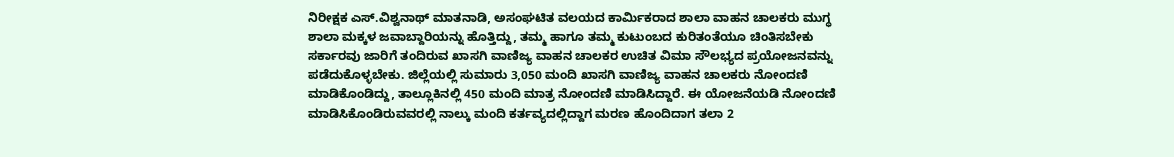ನಿರೀಕ್ಷಕ ಎಸ್‌.ವಿಶ್ವನಾಥ್‌ ಮಾತನಾಡಿ, ಅಸಂಘಟಿತ ವಲಯದ ಕಾರ್ಮಿಕರಾದ ಶಾಲಾ ವಾಹನ ಚಾಲಕರು ಮುಗ್ಧ ಶಾಲಾ ಮಕ್ಕಳ ಜವಾಬ್ದಾರಿಯನ್ನು ಹೊತ್ತಿದ್ದು, ತಮ್ಮ ಹಾಗೂ ತಮ್ಮ ಕುಟುಂಬದ ಕುರಿತಂತೆಯೂ ಚಿಂತಿಸಬೇಕು ಸರ್ಕಾರವು ಜಾರಿಗೆ ತಂದಿರುವ ಖಾಸಗಿ ವಾಣಿಜ್ಯ ವಾಹನ ಚಾಲಕರ ಉಚಿತ ವಿಮಾ ಸೌಲಭ್ಯದ ಪ್ರಯೋಜನವನ್ನು ಪಡೆದುಕೊಳ್ಳಬೇಕು. ಜಿಲ್ಲೆಯಲ್ಲಿ ಸುಮಾರು 3,050 ಮಂದಿ ಖಾಸಗಿ ವಾಣಿಜ್ಯ ವಾಹನ ಚಾಲಕರು ನೋಂದಣಿ ಮಾಡಿಕೊಂಡಿದ್ದು, ತಾಲ್ಲೂಕಿನಲ್ಲಿ 450 ಮಂದಿ ಮಾತ್ರ ನೋಂದಣಿ ಮಾಡಿಸಿದ್ದಾರೆ. ಈ ಯೋಜನೆಯಡಿ ನೋಂದಣಿ ಮಾಡಿಸಿಕೊಂಡಿರುವವರಲ್ಲಿ ನಾಲ್ಕು ಮಂದಿ ಕರ್ತವ್ಯದಲ್ಲಿದ್ದಾಗ ಮರಣ ಹೊಂದಿದಾಗ ತಲಾ 2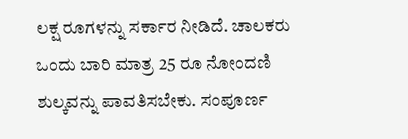ಲಕ್ಷ ರೂಗಳನ್ನು ಸರ್ಕಾರ ನೀಡಿದೆ. ಚಾಲಕರು ಒಂದು ಬಾರಿ ಮಾತ್ರ 25 ರೂ ನೋಂದಣಿ ಶುಲ್ಕವನ್ನು ಪಾವತಿಸಬೇಕು. ಸಂಪೂರ್ಣ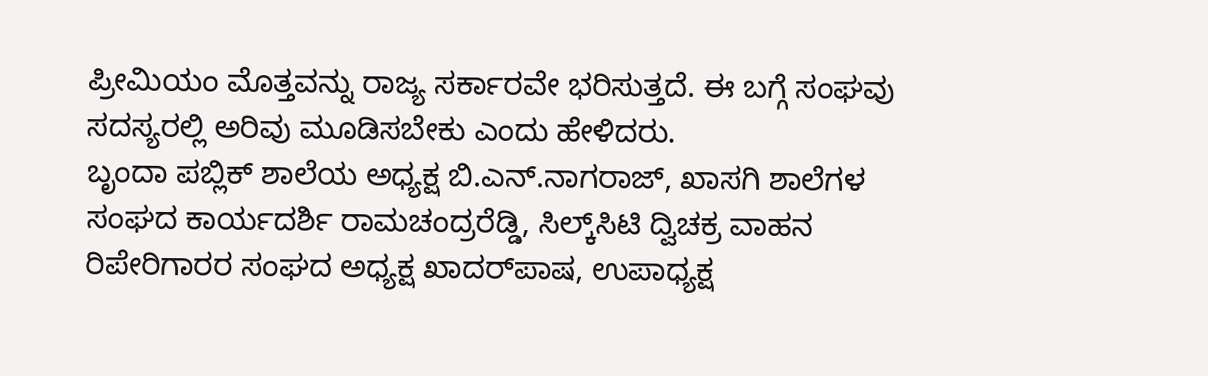ಪ್ರೀಮಿಯಂ ಮೊತ್ತವನ್ನು ರಾಜ್ಯ ಸರ್ಕಾರವೇ ಭರಿಸುತ್ತದೆ. ಈ ಬಗ್ಗೆ ಸಂಘವು ಸದಸ್ಯರಲ್ಲಿ ಅರಿವು ಮೂಡಿಸಬೇಕು ಎಂದು ಹೇಳಿದರು.
ಬೃಂದಾ ಪಬ್ಲಿಕ್‌ ಶಾಲೆಯ ಅಧ್ಯಕ್ಷ ಬಿ.ಎನ್‌.ನಾಗರಾಜ್‌, ಖಾಸಗಿ ಶಾಲೆಗಳ ಸಂಘದ ಕಾರ್ಯದರ್ಶಿ ರಾಮಚಂದ್ರರೆಡ್ಡಿ, ಸಿಲ್ಕ್‌ಸಿಟಿ ದ್ವಿಚಕ್ರ ವಾಹನ ರಿಪೇರಿಗಾರರ ಸಂಘದ ಅಧ್ಯಕ್ಷ ಖಾದರ್‌ಪಾಷ, ಉಪಾಧ್ಯಕ್ಷ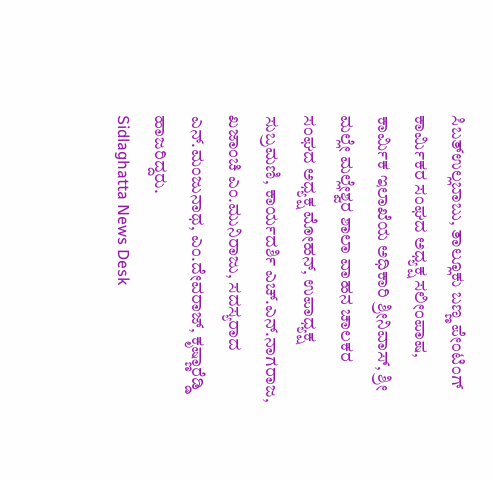ಸಿಬತ್‌ಉಲ್ಲಬಾಬು, ತಾಲ್ಲೂಕು ಬಣ್ಣ ಪೇಂಟಿಂಗ್‌ ಕಾರ್ಮಿಕರ ಸಂಘದ ಅಧ್ಯಕ್ಷ ಸಲೀಂಪಾಷ, ಕಾರ್ಮಿಕ ಇಲಾಖೆಯ ಅಧಿಕಾರಿ ಶ್ರೀನಿವಾಸ್‌, ಶ್ರೀ ಮಲ್ಲೇ ಮಲ್ಲೇಶ್ವರ ಶಾಲಾ ವಾಹನ ಚಾಲಕರ ಸಂಘದ ಅಧ್ಯಕ್ಷ ಮೋಹನ್‌, ಉಪಾಧ್ಯಕ್ಷ ಸುಬ್ರಮಣಿ, ಕಾರ್ಯದರ್ಶಿ ಎಚ್‌.ಎನ್‌.ನಾಗರಾಜ, ಖಜಾಂಚಿ ಎಂ.ಮುನಿರಾಜು, ಸದಸ್ಯರಾದ ಎನ್‌.ಮಂಜುನಾಥ, ಎಂ.ದೇವರಾಜ್‌, ಕೃಷ್ಣಾರೆಡ್ಡಿ ಹಾಜರಿದ್ದರು.
Sidlaghatta News Desk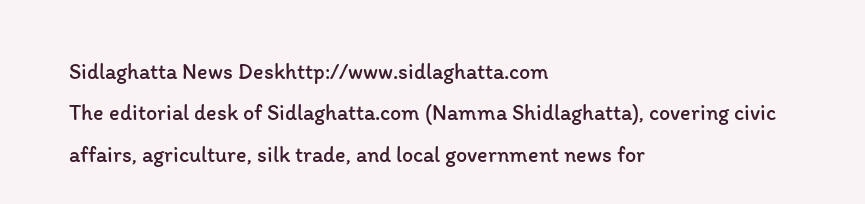Sidlaghatta News Deskhttp://www.sidlaghatta.com
The editorial desk of Sidlaghatta.com (Namma Shidlaghatta), covering civic affairs, agriculture, silk trade, and local government news for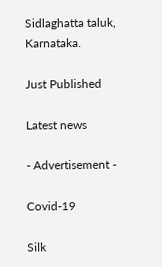Sidlaghatta taluk, Karnataka.

Just Published

Latest news

- Advertisement -

Covid-19

Silk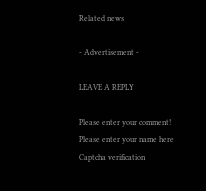Related news

- Advertisement -

LEAVE A REPLY

Please enter your comment!
Please enter your name here
Captcha verification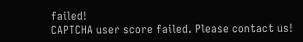failed!
CAPTCHA user score failed. Please contact us!